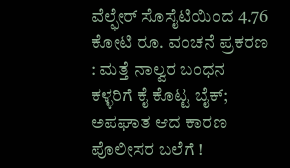ವೆಲ್ಫೇರ್ ಸೊಸೈಟಿಯಿಂದ 4.76 ಕೋಟಿ ರೂ. ವಂಚನೆ ಪ್ರಕರಣ : ಮತ್ತೆ ನಾಲ್ವರ ಬಂಧನ
ಕಳ್ಳರಿಗೆ ಕೈ ಕೊಟ್ಟ ಬೈಕ್; ಅಪಘಾತ ಆದ ಕಾರಣ ಪೊಲೀಸರ ಬಲೆಗೆ !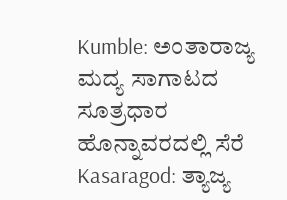Kumble: ಅಂತಾರಾಜ್ಯ ಮದ್ಯ ಸಾಗಾಟದ ಸೂತ್ರಧಾರ ಹೊನ್ನಾವರದಲ್ಲಿ ಸೆರೆ
Kasaragod: ತ್ಯಾಜ್ಯ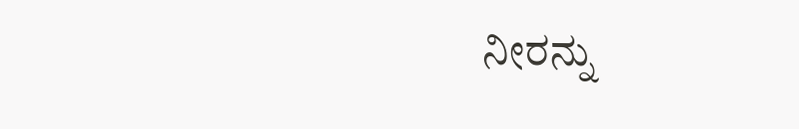ನೀರನ್ನು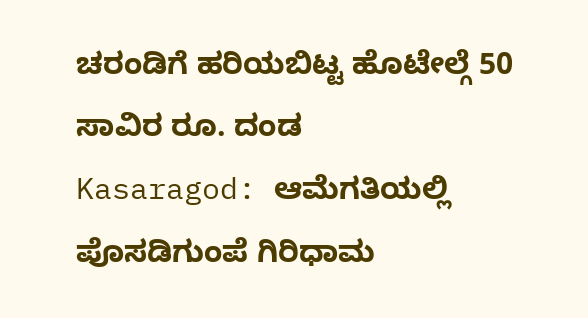ಚರಂಡಿಗೆ ಹರಿಯಬಿಟ್ಟ ಹೊಟೇಲ್ಗೆ 50 ಸಾವಿರ ರೂ. ದಂಡ
Kasaragod: ಆಮೆಗತಿಯಲ್ಲಿ ಪೊಸಡಿಗುಂಪೆ ಗಿರಿಧಾಮ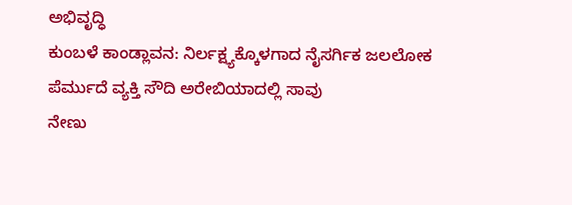ಅಭಿವೃದ್ಧಿ
ಕುಂಬಳೆ ಕಾಂಡ್ಲಾವನ: ನಿರ್ಲಕ್ಷ್ಯಕ್ಕೊಳಗಾದ ನೈಸರ್ಗಿಕ ಜಲಲೋಕ
ಪೆರ್ಮುದೆ ವ್ಯಕ್ತಿ ಸೌದಿ ಅರೇಬಿಯಾದಲ್ಲಿ ಸಾವು
ನೇಣು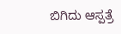ಬಿಗಿದು ಆಸ್ಪತ್ರೆ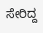ಸೇರಿದ್ದ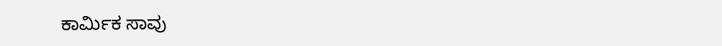ಕಾರ್ಮಿಕ ಸಾವು